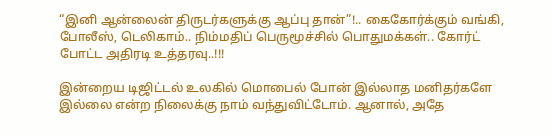“இனி ஆன்லைன் திருடர்களுக்கு ஆப்பு தான்”!.. கைகோர்க்கும் வங்கி, போலீஸ், டெலிகாம்.. நிம்மதிப் பெருமூச்சில் பொதுமக்கள்.. கோர்ட் போட்ட அதிரடி உத்தரவு..!!!

இன்றைய டிஜிட்டல் உலகில் மொபைல் போன் இல்லாத மனிதர்களே இல்லை என்ற நிலைக்கு நாம் வந்துவிட்டோம். ஆனால், அதே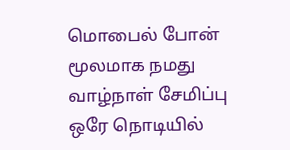மொபைல் போன் மூலமாக நமது வாழ்நாள் சேமிப்பு ஒரே நொடியில்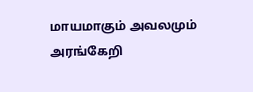மாயமாகும் அவலமும் அரங்கேறி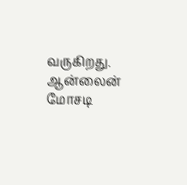வருகிறது. ஆன்லைன் மோசடி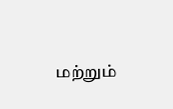மற்றும்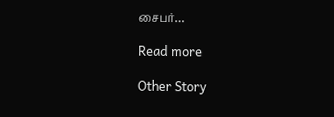சைபர்…

Read more

Other Story